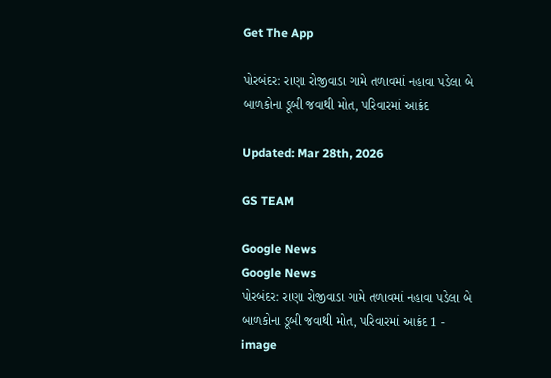Get The App

પોરબંદર: રાણા રોજીવાડા ગામે તળાવમાં નહાવા પડેલા બે બાળકોના ડૂબી જવાથી મોત, પરિવારમાં આક્રંદ

Updated: Mar 28th, 2026

GS TEAM

Google News
Google News
પોરબંદર: રાણા રોજીવાડા ગામે તળાવમાં નહાવા પડેલા બે બાળકોના ડૂબી જવાથી મોત, પરિવારમાં આક્રંદ 1 - image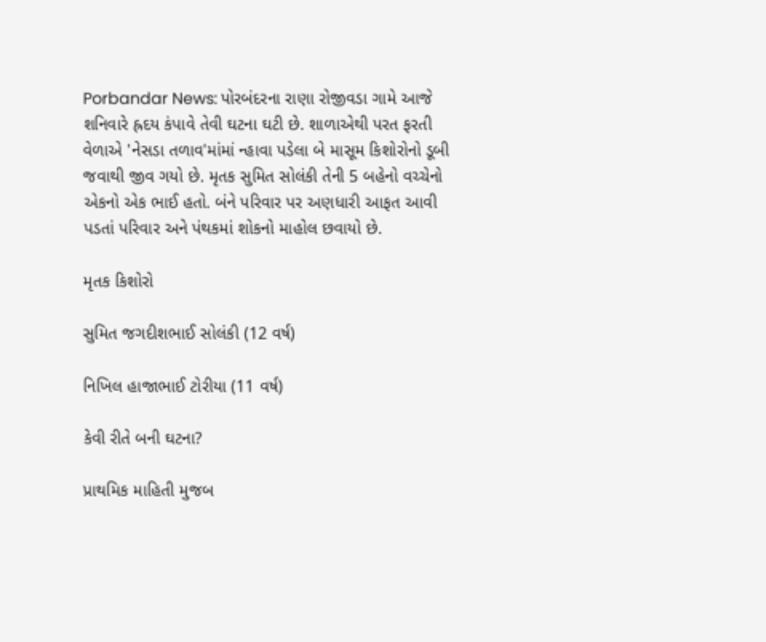Porbandar News: પોરબંદરના રાણા રોજીવડા ગામે આજે શનિવારે હ્રદય કંપાવે તેવી ઘટના ઘટી છે. શાળાએથી પરત ફરતી વેળાએ 'નેસડા તળાવ'માંમાં ન્હાવા પડેલા બે માસૂમ કિશોરોનો ડૂબી જવાથી જીવ ગયો છે. મૃતક સુમિત સોલંકી તેની 5 બહેનો વચ્ચેનો એકનો એક ભાઈ હતો. બંને પરિવાર પર અણધારી આફત આવી પડતાં પરિવાર અને પંથકમાં શોકનો માહોલ છવાયો છે.

મૃતક કિશોરો

સુમિત જગદીશભાઈ સોલંકી (12 વર્ષ)

નિખિલ હાજાભાઈ ટોરીયા (11 વર્ષ)

કેવી રીતે બની ઘટના?

પ્રાથમિક માહિતી મુજબ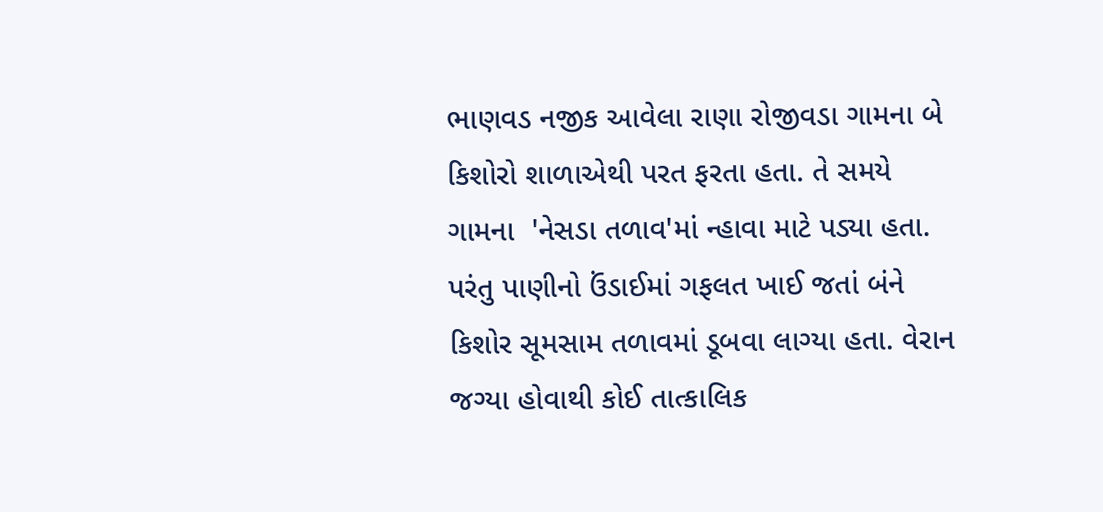ભાણવડ નજીક આવેલા રાણા રોજીવડા ગામના બે કિશોરો શાળાએથી પરત ફરતા હતા. તે સમયે ગામના  'નેસડા તળાવ'માં ન્હાવા માટે પડ્યા હતા. પરંતુ પાણીનો ઉંડાઈમાં ગફલત ખાઈ જતાં બંને કિશોર સૂમસામ તળાવમાં ડૂબવા લાગ્યા હતા. વેરાન જગ્યા હોવાથી કોઈ તાત્કાલિક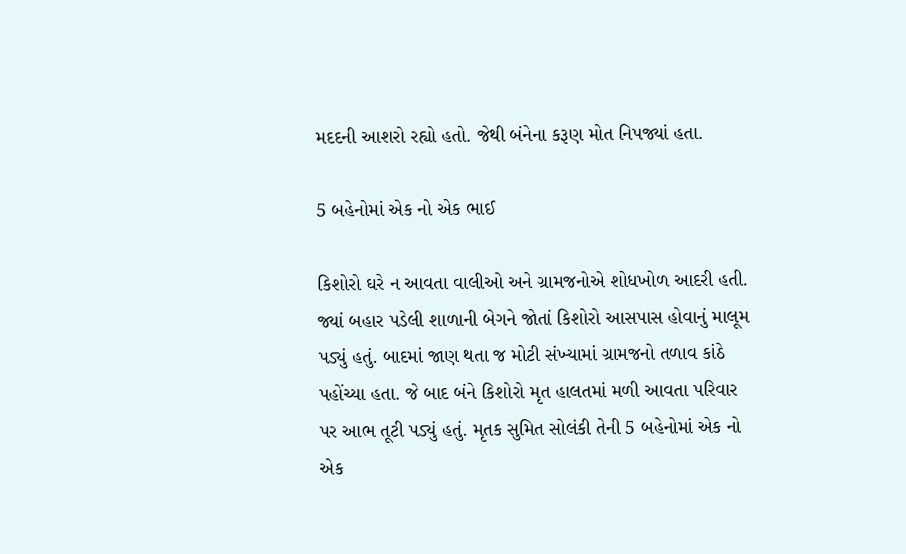મદદની આશરો રહ્યો હતો. જેથી બંનેના કરૂણ મોત નિપજ્યાં હતા.

5 બહેનોમાં એક નો એક ભાઈ

કિશોરો ઘરે ન આવતા વાલીઓ અને ગ્રામજનોએ શોધખોળ આદરી હતી. જ્યાં બહાર પડેલી શાળાની બેગને જોતાં કિશોરો આસપાસ હોવાનું માલૂમ પડ્યું હતું. બાદમાં જાણ થતા જ મોટી સંખ્યામાં ગ્રામજનો તળાવ કાંઠે પહોંચ્યા હતા. જે બાદ બંને કિશોરો મૃત હાલતમાં મળી આવતા પરિવાર પર આભ તૂટી પડ્યું હતું. મૃતક સુમિત સોલંકી તેની 5 બહેનોમાં એક નો એક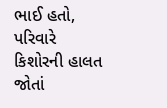ભાઈ હતો, પરિવારે કિશોરની હાલત જોતાં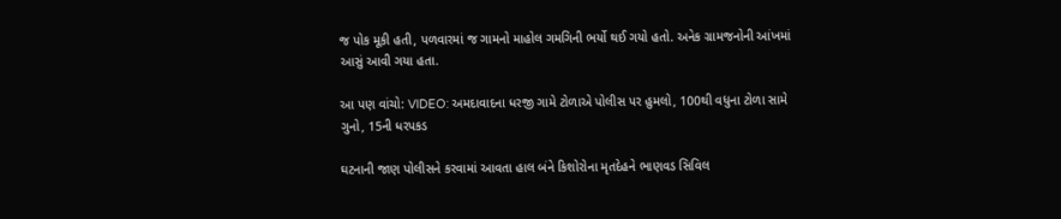જ પોક મૂકી હતી, પળવારમાં જ ગામનો માહોલ ગમગિની ભર્યો થઈ ગયો હતો. અનેક ગ્રામજનોની આંખમાં આસું આવી ગયા હતા.

આ પણ વાંચો: VIDEO: અમદાવાદના ધરજી ગામે ટોળાએ પોલીસ પર હુમલો, 100થી વધુના ટોળા સામે ગુનો, 15ની ધરપકડ

ઘટનાની જાણ પોલીસને કરવામાં આવતા હાલ બંને કિશોરોના મૃતદેહને ભાણવડ સિવિલ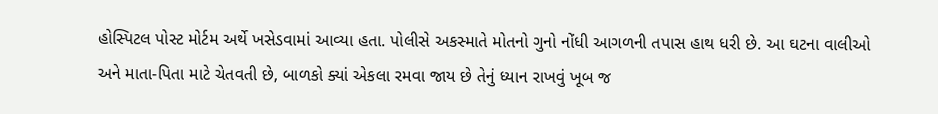હોસ્પિટલ પોસ્ટ મોર્ટમ અર્થે ખસેડવામાં આવ્યા હતા. પોલીસે અકસ્માતે મોતનો ગુનો નોંધી આગળની તપાસ હાથ ધરી છે. આ ઘટના વાલીઓ અને માતા-પિતા માટે ચેતવતી છે, બાળકો ક્યાં એકલા રમવા જાય છે તેનું ધ્યાન રાખવું ખૂબ જ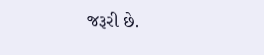જરૂરી છે.